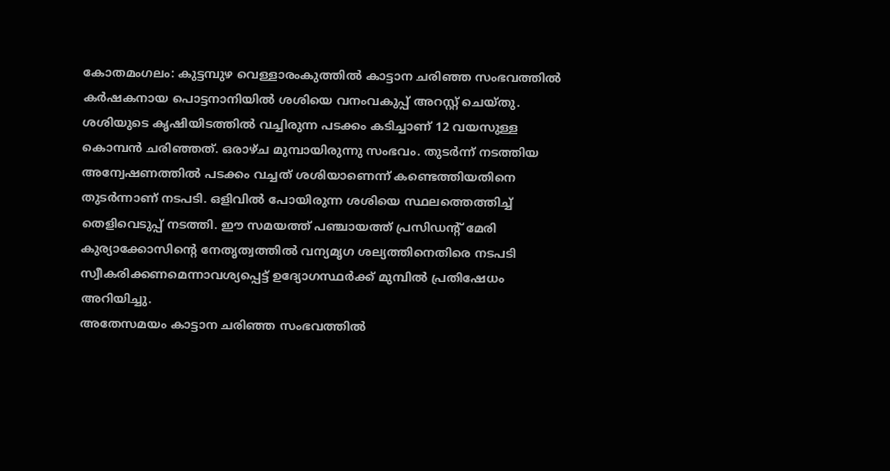കോതമംഗലം: കുട്ടമ്പുഴ വെള്ളാരംകുത്തിൽ കാട്ടാന ചരിഞ്ഞ സംഭവത്തിൽ കർഷകനായ പൊട്ടനാനിയിൽ ശശിയെ വനംവകുപ്പ് അറസ്റ്റ് ചെയ്തു. ശശിയുടെ കൃഷിയിടത്തിൽ വച്ചിരുന്ന പടക്കം കടിച്ചാണ് 12 വയസുള്ള കൊമ്പൻ ചരിഞ്ഞത്. ഒരാഴ്ച മുമ്പായിരുന്നു സംഭവം. തുടർന്ന് നടത്തിയ അന്വേഷണത്തിൽ പടക്കം വച്ചത് ശശിയാണെന്ന് കണ്ടെത്തിയതിനെ തുടർന്നാണ് നടപടി. ഒളിവിൽ പോയിരുന്ന ശശിയെ സ്ഥലത്തെത്തിച്ച് തെളിവെടുപ്പ് നടത്തി. ഈ സമയത്ത് പഞ്ചായത്ത് പ്രസിഡന്റ് മേരി കുര്യാക്കോസിന്റെ നേതൃത്വത്തിൽ വന്യമൃഗ ശല്യത്തിനെതിരെ നടപടി സ്വീകരിക്കണമെന്നാവശ്യപ്പെട്ട് ഉദ്യോഗസ്ഥർക്ക് മുമ്പിൽ പ്രതിഷേധം അറിയിച്ചു.
അതേസമയം കാട്ടാന ചരിഞ്ഞ സംഭവത്തിൽ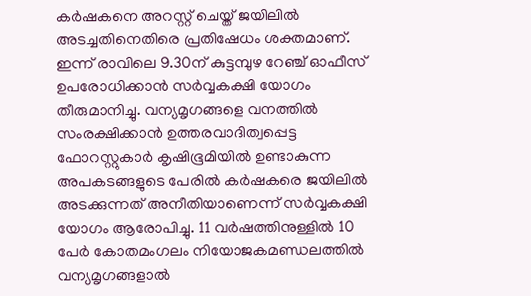കർഷകനെ അറസ്റ്റ് ചെയ്ത് ജയിലിൽ അടച്ചതിനെതിരെ പ്രതിഷേധം ശക്തമാണ്. ഇന്ന് രാവിലെ 9.30ന് കുട്ടമ്പുഴ റേഞ്ച് ഓഫീസ് ഉപരോധിക്കാൻ സർവ്വകക്ഷി യോഗം തീരുമാനിച്ചു. വന്യമൃഗങ്ങളെ വനത്തിൽ സംരക്ഷിക്കാൻ ഉത്തരവാദിത്വപ്പെട്ട ഫോറസ്റ്റുകാർ കൃഷിഭൂമിയിൽ ഉണ്ടാകുന്ന അപകടങ്ങളുടെ പേരിൽ കർഷകരെ ജയിലിൽ അടക്കുന്നത് അനീതിയാണെന്ന് സർവ്വകക്ഷി യോഗം ആരോപിച്ചു. 11 വർഷത്തിനുള്ളിൽ 10 പേർ കോതമംഗലം നിയോജകമണ്ഡലത്തിൽ വന്യമൃഗങ്ങളാൽ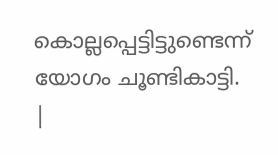കൊല്ലപ്പെട്ടിട്ടുണ്ടെന്ന് യോഗം ചൂണ്ടികാട്ടി.
|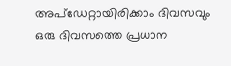അപ്ഡേറ്റായിരിക്കാം ദിവസവും
ഒരു ദിവസത്തെ പ്രധാന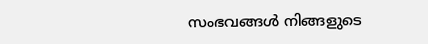സംഭവങ്ങൾ നിങ്ങളുടെ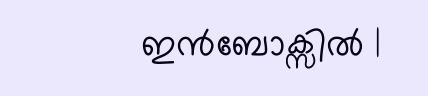ഇൻബോക്സിൽ |